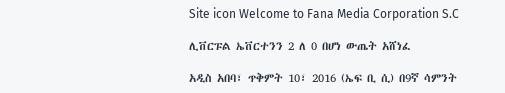Site icon Welcome to Fana Media Corporation S.C

ሊቨርፑል ኤቨርተንን 2 ለ 0 በሆነ ውጤት አሸነፈ

አዲስ አበባ፣ ጥቅምት 10፣ 2016 (ኤፍ ቢ ሲ) በ9ኛ ሳምንት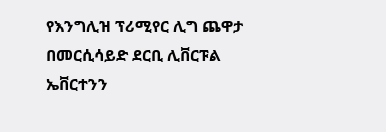የእንግሊዝ ፕሪሚየር ሊግ ጨዋታ በመርሲሳይድ ደርቢ ሊቨርፑል ኤቨርተንን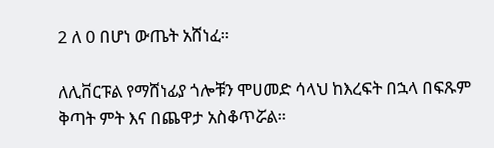2 ለ 0 በሆነ ውጤት አሸነፈ።

ለሊቨርፑል የማሸነፊያ ጎሎቹን ሞሀመድ ሳላህ ከእረፍት በኋላ በፍጹም ቅጣት ምት እና በጨዋታ አስቆጥሯል።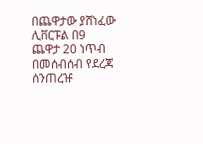በጨዋታው ያሸነፈው ሊቨርፑል በ9 ጨዋታ 20 ነጥብ በመሰብሰብ የደረጃ ሰንጠረዡ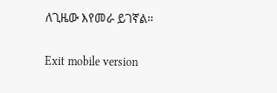ለጊዜው እየመራ ይገኛል።

Exit mobile version